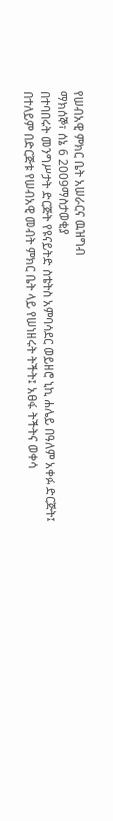የሠብአዊ ምክር ቤት አሠራርና ዉዝግብ
ማክሰኞ፣ ሰኔ 6 2009ማስታወቂያ
በተባበሩት መንግሥታት ድርጅት የዩናይትድ ስቴትስ አምባሳደር ወይዘሮ ኒኪ ሐሌይ በዓለም አቀፉ ድርጅት፤ በተለይም በድርጅቱ የሠብአዊ መብት ምክር ቤት ላይ የሠነዘሩት ትችት፤ አፀፋ ትችትና ወቀሳ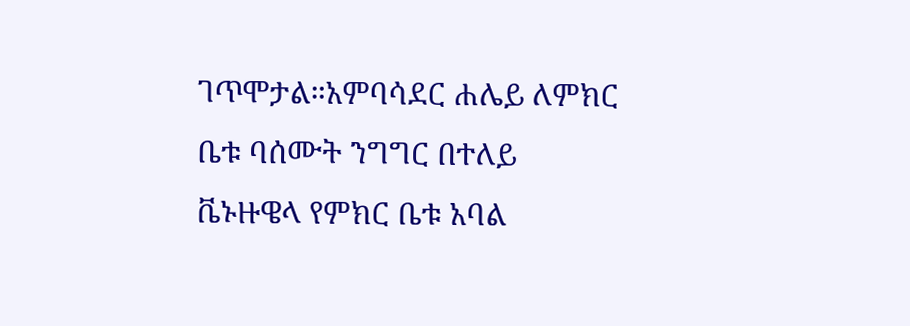ገጥሞታል።አምባሳደር ሐሌይ ለምክር ቤቱ ባሰሙት ንግግር በተለይ ቬኑዙዌላ የምክር ቤቱ አባል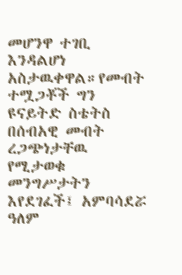መሆንዋ ተገቢ እንዳልሆነ አስታዉቀዋል።የመብት ተሟጋቾች ግን ዩናይትድ ስቴትስ በሰብአዊ መብት ረጋጭነታቸዉ የሚታወቁ መንግሥታትን እየደገፈች፤ አምባሳደሯ ዓለም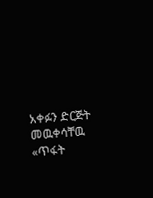አቀፉን ድርጅት መዉቀሳቸዉ «ጥፋት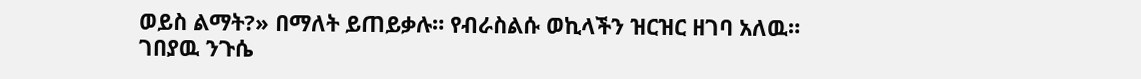ወይስ ልማት?» በማለት ይጠይቃሉ። የብራስልሱ ወኪላችን ዝርዝር ዘገባ አለዉ።
ገበያዉ ንጉሴ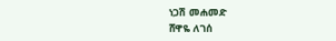ነጋሽ መሐመድ
ሸዋዬ ለገሰ